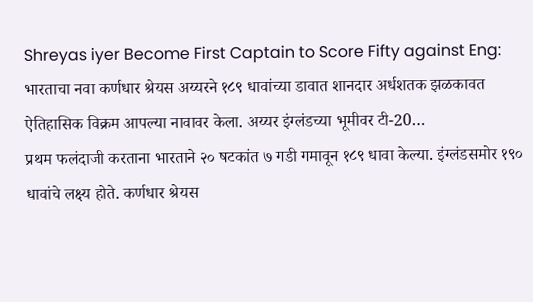Shreyas iyer Become First Captain to Score Fifty against Eng: भारताचा नवा कर्णधार श्रेयस अय्यरने १८९ धावांच्या डावात शानदार अर्धशतक झळकावत ऐतिहासिक विक्रम आपल्या नावावर केला. अय्यर इंग्लंडच्या भूमीवर टी-20…
प्रथम फलंदाजी करताना भारताने २० षटकांत ७ गडी गमावून १८९ धावा केल्या. इंग्लंडसमोर १९० धावांचे लक्ष्य होते. कर्णधार श्रेयस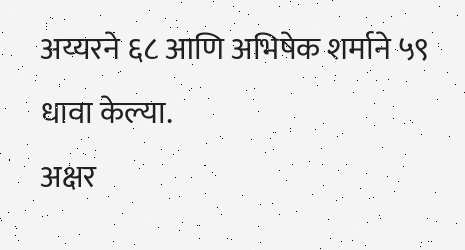अय्यरने ६८ आणि अभिषेक शर्माने ५९ धावा केल्या.
अक्षर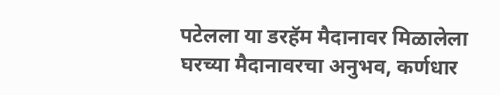पटेलला या डरहॅम मैदानावर मिळालेला घरच्या मैदानावरचा अनुभव, कर्णधार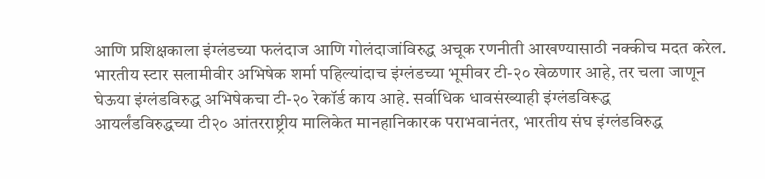आणि प्रशिक्षकाला इंग्लंडच्या फलंदाज आणि गोलंदाजांविरुद्ध अचूक रणनीती आखण्यासाठी नक्कीच मदत करेल.
भारतीय स्टार सलामीवीर अभिषेक शर्मा पहिल्यांदाच इंग्लंडच्या भूमीवर टी-२० खेळणार आहे, तर चला जाणून घेऊया इंग्लंडविरुद्ध अभिषेकचा टी-२० रेकॉर्ड काय आहे. सर्वाधिक धावसंख्याही इंग्लंडविरूद्ध
आयर्लंडविरुद्धच्या टी२० आंतरराष्ट्रीय मालिकेत मानहानिकारक पराभवानंतर, भारतीय संघ इंग्लंडविरुद्ध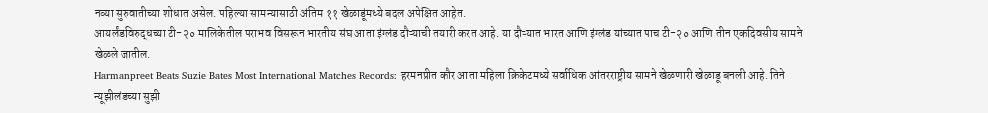नव्या सुरुवातीच्या शोधात असेल. पहिल्या सामन्यासाठी अंतिम ११ खेळाडूंमध्ये बदल अपेक्षित आहेत.
आयर्लंडविरुद्धच्या टी-२० मालिकेतील पराभव विसरून भारतीय संघ आता इंग्लंड दौऱ्याची तयारी करत आहे. या दौऱ्यात भारत आणि इंग्लंड यांच्यात पाच टी-२० आणि तीन एकदिवसीय सामने खेळले जातील.
Harmanpreet Beats Suzie Bates Most International Matches Records: हरमनप्रीत कौर आता महिला क्रिकेटमध्ये सर्वाधिक आंतरराष्ट्रीय सामने खेळणारी खेळाडू बनली आहे. तिने न्यूझीलंडच्या सुझी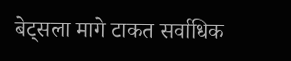बेट्सला मागे टाकत सर्वाधिक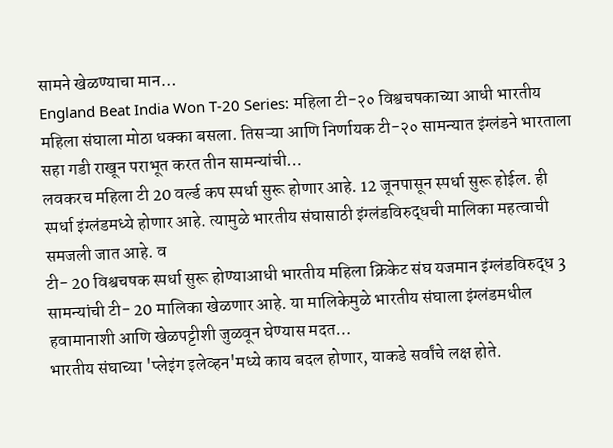सामने खेळण्याचा मान…
England Beat India Won T-20 Series: महिला टी-२० विश्वचषकाच्या आधी भारतीय महिला संघाला मोठा धक्का बसला. तिसऱ्या आणि निर्णायक टी-२० सामन्यात इंग्लंडने भारताला सहा गडी राखून पराभूत करत तीन सामन्यांची…
लवकरच महिला टी 20 वर्ल्ड कप स्पर्धा सुरू होणार आहे. 12 जूनपासून स्पर्धा सुरू होईल. ही स्पर्धा इंग्लंडमध्ये होणार आहे. त्यामुळे भारतीय संघासाठी इंग्लंडविरुद्धची मालिका महत्वाची समजली जात आहे. व
टी- 20 विश्वचषक स्पर्धा सुरू होण्याआधी भारतीय महिला क्रिकेट संघ यजमान इंग्लंडविरुद्ध 3 सामन्यांची टी- 20 मालिका खेळणार आहे. या मालिकेमुळे भारतीय संघाला इंग्लंडमधील हवामानाशी आणि खेळपट्टीशी जुळवून घेण्यास मदत…
भारतीय संघाच्या 'प्लेइंग इलेव्हन'मध्ये काय बदल होणार, याकडे सर्वांचे लक्ष होते.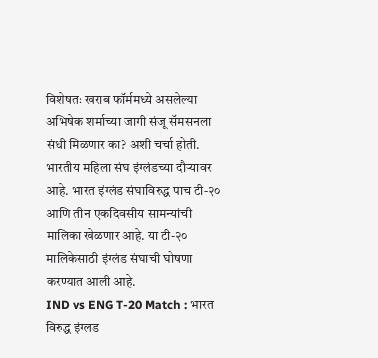विशेषतः खराब फॉर्ममध्ये असलेल्या अभिषेक शर्माच्या जागी संजू सॅमसनला संधी मिळणार का? अशी चर्चा होती.
भारतीय महिला संघ इंग्लंडच्या दौऱ्यावर आहे. भारत इंग्लंड संघाविरुद्ध पाच टी-२० आणि तीन एकदिवसीय सामन्यांची मालिका खेळणार आहे. या टी-२० मालिकेसाठी इंग्लंड संघाची घोषणा करण्यात आली आहे.
IND vs ENG T-20 Match : भारत विरुद्ध इंग्लड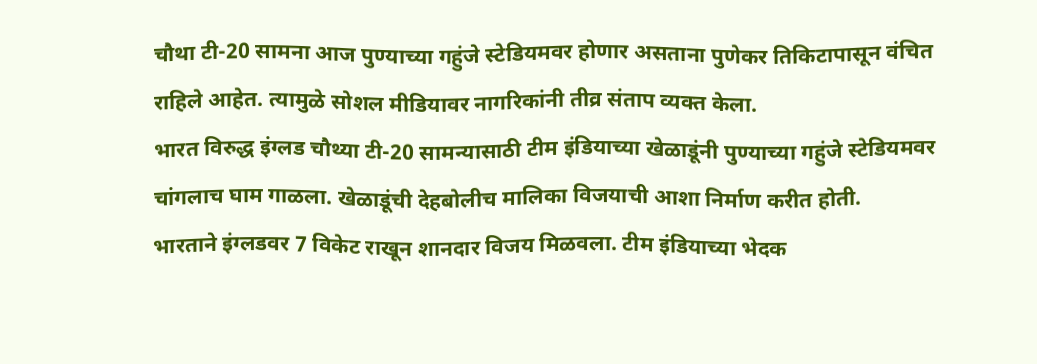चौथा टी-20 सामना आज पुण्याच्या गहुंजे स्टेडियमवर होणार असताना पुणेकर तिकिटापासून वंचित राहिले आहेत. त्यामुळे सोशल मीडियावर नागरिकांनी तीव्र संताप व्यक्त केला.
भारत विरुद्ध इंग्लड चौथ्या टी-20 सामन्यासाठी टीम इंडियाच्या खेळाडूंनी पुण्याच्या गहुंजे स्टेडियमवर चांगलाच घाम गाळला. खेळाडूंची देहबोलीच मालिका विजयाची आशा निर्माण करीत होती.
भारताने इंग्लडवर 7 विकेट राखून शानदार विजय मिळवला. टीम इंडियाच्या भेदक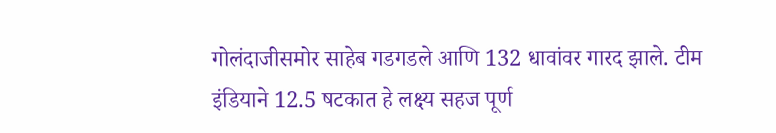गोलंदाजीसमोर साहेब गडगडले आणि 132 धावांवर गारद झाले. टीम इंडियाने 12.5 षटकात हे लक्ष्य सहज पूर्ण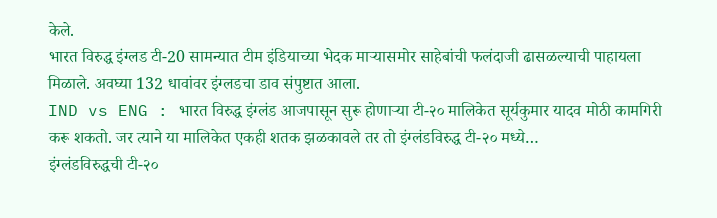केले.
भारत विरुद्ध इंग्लड टी-20 सामन्यात टीम इंडियाच्या भेदक माऱ्यासमोर साहेबांची फलंदाजी ढासळल्याची पाहायला मिळाले. अवघ्या 132 धावांवर इंग्लडचा डाव संपुष्टात आला.
IND vs ENG : भारत विरुद्ध इंग्लंड आजपासून सुरू होणाऱ्या टी-२० मालिकेत सूर्यकुमार यादव मोठी कामगिरी करू शकतो. जर त्याने या मालिकेत एकही शतक झळकावले तर तो इंग्लंडविरुद्ध टी-२० मध्ये…
इंग्लंडविरुद्धची टी-२०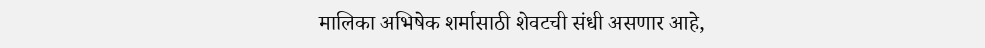मालिका अभिषेक शर्मासाठी शेवटची संधी असणार आहे,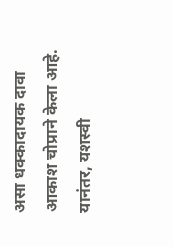असा धक्कादायक दावा आकाश चोप्राने केला आहे. यानंतर, यशस्वी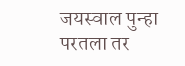जयस्वाल पुन्हा परतला तर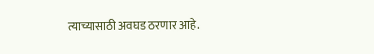त्याच्यासाठी अवघड ठरणार आहे.